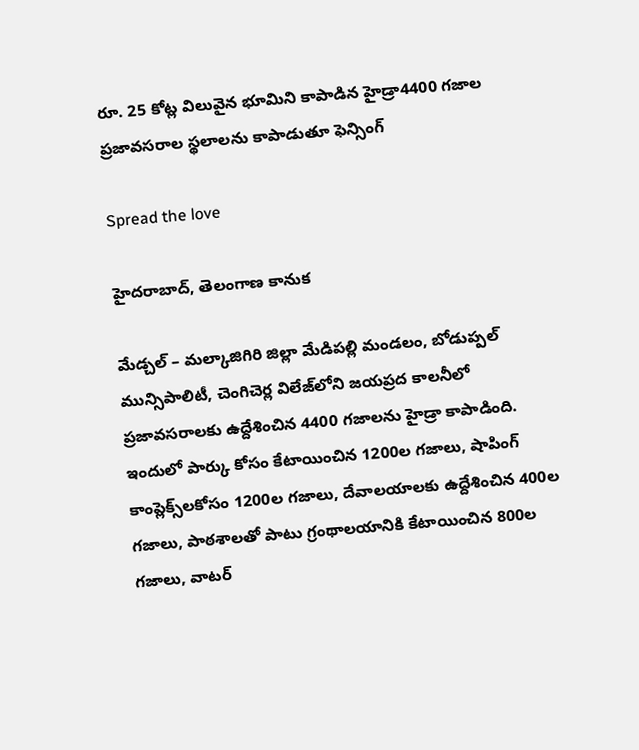రూ. 25 కోట్ల విలువైన భూమిని కాపాడిన హైడ్రా4400 గ‌జాల ప్ర‌జావ‌స‌రాల స్థ‌లాలను కాపాడుతూ ఫెన్సింగ్‌

Spread the love

హైద‌రాబాద్‌, తెలంగాణ కానుక

మేడ్చ‌ల్ – మ‌ల్కాజిగిరి జిల్లా మేడిప‌ల్లి మండ‌లం, బోడుప్ప‌ల్ మున్సిపాలిటీ, చెంగిచెర్ల విలేజ్‌లోని జ‌య‌ప్ర‌ద కాల‌నీలో ప్ర‌జావ‌స‌రాల‌కు ఉద్దేశించిన 4400 గ‌జాల‌ను హైడ్రా కాపాడింది. ఇందులో పార్కు కోసం కేటాయించిన 1200ల గ‌జాలు, షాపింగ్ కాంప్లెక్స్‌ల‌కోసం 1200ల గ‌జాలు, దేవాల‌యాల‌కు ఉద్దేశించిన 400ల గ‌జాలు, పాఠ‌శాల‌తో పాటు గ్రంథాల‌యానికి కేటాయించిన 800ల గ‌జాలు, వాట‌ర్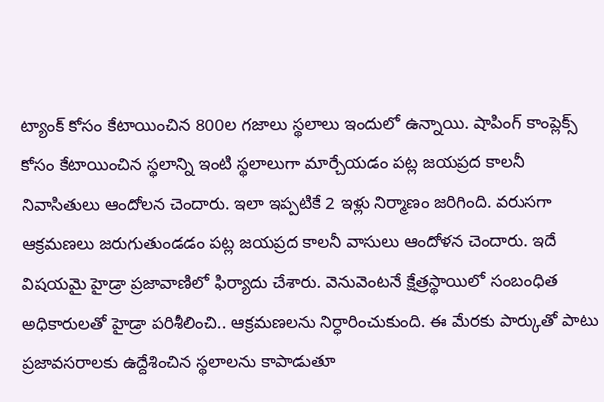ట్యాంక్ కోసం కేటాయించిన 800ల గ‌జాలు స్థ‌లాలు ఇందులో ఉన్నాయి. షాపింగ్ కాంప్లెక్స్ కోసం కేటాయించిన స్థ‌లాన్ని ఇంటి స్థ‌లాలుగా మార్చేయ‌డం ప‌ట్ల జ‌య‌ప్ర‌ద కాల‌నీ నివాసితులు ఆందోల‌న చెందారు. ఇలా ఇప్ప‌టికే 2 ఇళ్లు నిర్మాణం జ‌రిగింది. వ‌రుస‌గా ఆక్ర‌మ‌ణ‌లు జ‌రుగుతుండ‌డం ప‌ట్ల జ‌య‌ప్ర‌ద కాల‌నీ వాసులు ఆందోళ‌న చెందారు. ఇదే విష‌య‌మై హైడ్రా ప్ర‌జావాణిలో ఫిర్యాదు చేశారు. వెనువెంట‌నే క్షేత్ర‌స్థాయిలో సంబంధిత అధికారుల‌తో హైడ్రా ప‌రిశీలించి.. ఆక్ర‌మ‌ణ‌ల‌ను నిర్ధారించుకుంది. ఈ మేర‌కు పార్కుతో పాటు ప్ర‌జావ‌స‌రాల‌కు ఉద్దేశించిన స్థ‌లాల‌ను కాపాడుతూ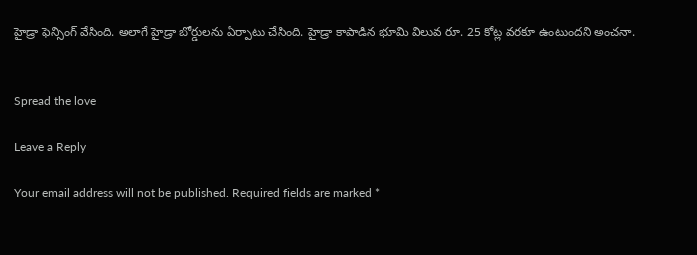హైడ్రా ఫెన్సింగ్ వేసింది. అలాగే హైడ్రా బోర్డుల‌ను ఏర్పాటు చేసింది. హైడ్రా కాపాడిన భూమి విలువ రూ. 25 కోట్ల వ‌ర‌కూ ఉంటుంద‌ని అంచ‌నా.


Spread the love

Leave a Reply

Your email address will not be published. Required fields are marked *